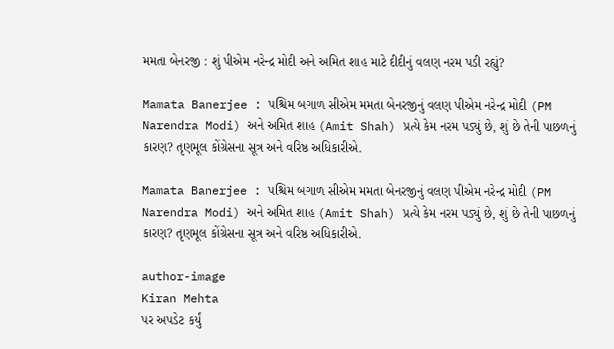મમતા બેનરજી : શું પીએમ નરેન્દ્ર મોદી અને અમિત શાહ માટે દીદીનું વલણ નરમ પડી રહ્યું?

Mamata Banerjee : પશ્ચિમ બગાળ સીએમ મમતા બેનરજીનું વલણ પીએમ નરેન્દ્ર મોદી (PM Narendra Modi) અને અમિત શાહ (Amit Shah) પ્રત્યે કેમ નરમ પડ્યું છે, શું છે તેની પાછળનું કારણ? તૃણમૂલ કોંગ્રેસના સૂત્ર અને વરિષ્ઠ અધિકારીએ.

Mamata Banerjee : પશ્ચિમ બગાળ સીએમ મમતા બેનરજીનું વલણ પીએમ નરેન્દ્ર મોદી (PM Narendra Modi) અને અમિત શાહ (Amit Shah) પ્રત્યે કેમ નરમ પડ્યું છે, શું છે તેની પાછળનું કારણ? તૃણમૂલ કોંગ્રેસના સૂત્ર અને વરિષ્ઠ અધિકારીએ.

author-image
Kiran Mehta
પર અપડેટ કર્યું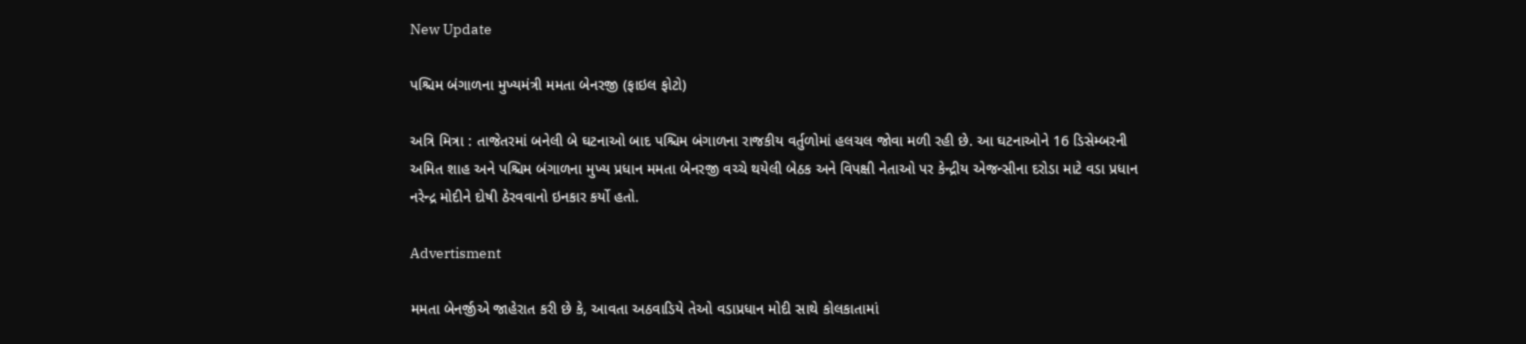New Update

પશ્ચિમ બંગાળના મુખ્યમંત્રી મમતા બેનરજી (ફાઇલ ફોટો)

અત્રિ મિત્રા : તાજેતરમાં બનેલી બે ઘટનાઓ બાદ પશ્ચિમ બંગાળના રાજકીય વર્તુળોમાં હલચલ જોવા મળી રહી છે. આ ઘટનાઓને 16 ડિસેમ્બરની અમિત શાહ અને પશ્ચિમ બંગાળના મુખ્ય પ્રધાન મમતા બેનરજી વચ્ચે થયેલી બેઠક અને વિપક્ષી નેતાઓ પર કેન્દ્રીય એજન્સીના દરોડા માટે વડા પ્રધાન નરેન્દ્ર મોદીને દોષી ઠેરવવાનો ઇનકાર કર્યો હતો.

Advertisment

મમતા બેનર્જીએ જાહેરાત કરી છે કે, આવતા અઠવાડિયે તેઓ વડાપ્રધાન મોદી સાથે કોલકાતામાં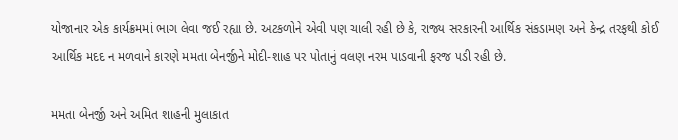યોજાનાર એક કાર્યક્રમમાં ભાગ લેવા જઈ રહ્યા છે. અટકળોને એવી પણ ચાલી રહી છે કે, રાજ્ય સરકારની આર્થિક સંકડામણ અને કેન્દ્ર તરફથી કોઈ આર્થિક મદદ ન મળવાને કારણે મમતા બેનર્જીને મોદી-શાહ પર પોતાનું વલણ નરમ પાડવાની ફરજ પડી રહી છે.

મમતા બેનર્જી અને અમિત શાહની મુલાકાત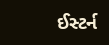ઈસ્ટર્ન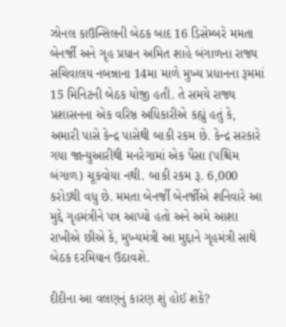ઝોનલ કાઉન્સિલની બેઠક બાદ 16 ડિસેમ્બરે મમતા બેનર્જી અને ગૃહ પ્રધાન અમિત શાહે બંગાળના રાજ્ય સચિવાલય નબન્નાના 14મા માળે મુખ્ય પ્રધાનના રૂમમાં 15 મિનિટની બેઠક યોજી હતી. તે સમયે રાજ્ય પ્રશાસનના એક વરિષ્ઠ અધિકારીએ કહ્યું હતું કે, અમારી પાસે કેન્દ્ર પાસેથી બાકી રકમ છે. કેન્દ્ર સરકારે ગયા જાન્યુઆરીથી મનરેગામાં એક પૈસા (પશ્ચિમ બંગાળ) ચૂકવોયા નથી. બાકી રકમ રૂ. 6,000 કરોડથી વધુ છે. મમતા બેનર્જી બેનર્જીએ શનિવારે આ મુદ્દે ગૃહમંત્રીને પત્ર આપ્યો હતો અને અમે આશા રાખીએ છીએ કે, મુખ્યમંત્રી આ મુદ્દાને ગૃહમંત્રી સાથે બેઠક દરમિયાન ઉઠાવશે.

દીદીના આ વલણનું કારણ શું હોઈ શકે?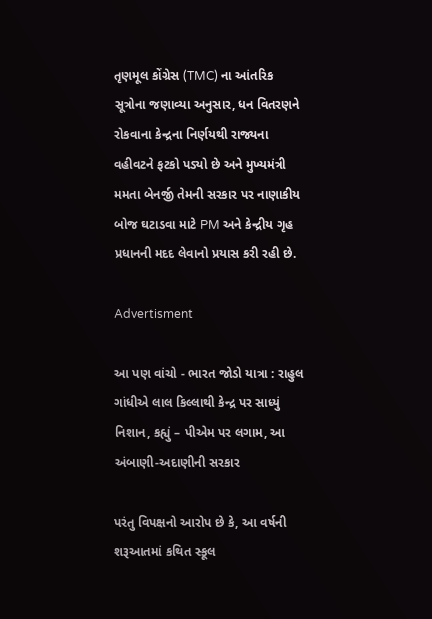તૃણમૂલ કોંગ્રેસ (TMC) ના આંતરિક સૂત્રોના જણાવ્યા અનુસાર, ધન વિતરણને રોકવાના કેન્દ્રના નિર્ણયથી રાજ્યના વહીવટને ફટકો પડ્યો છે અને મુખ્યમંત્રી મમતા બેનર્જી તેમની સરકાર પર નાણાકીય બોજ ઘટાડવા માટે PM અને કેન્દ્રીય ગૃહ પ્રધાનની મદદ લેવાનો પ્રયાસ કરી રહી છે.

Advertisment

આ પણ વાંચો - ભારત જોડો યાત્રા : રાહુલ ગાંધીએ લાલ કિલ્લાથી કેન્દ્ર પર સાધ્યું નિશાન, કહ્યું – પીએમ પર લગામ, આ અંબાણી-અદાણીની સરકાર

પરંતુ વિપક્ષનો આરોપ છે કે, આ વર્ષની શરૂઆતમાં કથિત સ્કૂલ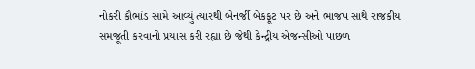નોકરી કૌભાંડ સામે આવ્યું ત્યારથી બેનર્જી બેકફૂટ પર છે અને ભાજપ સાથે રાજકીય સમજૂતી કરવાનો પ્રયાસ કરી રહ્યા છે જેથી કેન્દ્રીય એજન્સીઓ પાછળ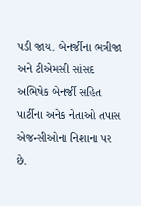પડી જાય. બેનર્જીના ભત્રીજા અને ટીએમસી સાંસદ અભિષેક બેનર્જી સહિત પાર્ટીના અનેક નેતાઓ તપાસ એજન્સીઓના નિશાના પર છે.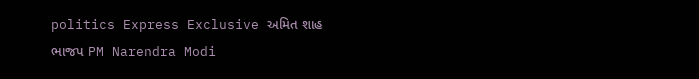politics Express Exclusive અમિત શાહ ભાજપ PM Narendra Modi